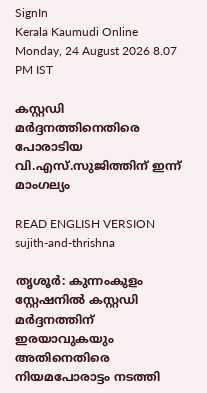SignIn
Kerala Kaumudi Online
Monday, 24 August 2026 8.07 PM IST

കസ്റ്റഡി മർദ്ദനത്തിനെതിരെ പോരാടിയ വി.എസ്.സുജിത്തിന് ഇന്ന് മാംഗല്യം

READ ENGLISH VERSION
sujith-and-thrishna

തൃശൂർ: കുന്നംകുളം സ്റ്റേഷനിൽ കസ്റ്റഡി മർദ്ദനത്തിന് ഇരയാവുകയും അതിനെതിരെ നിയമപോരാട്ടം നടത്തി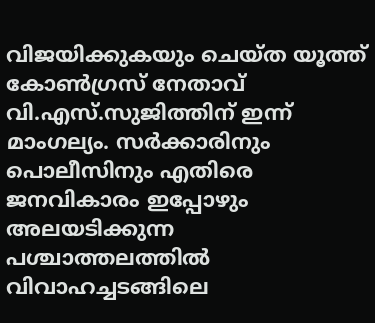വിജയിക്കുകയും ചെയ്ത യൂത്ത് കോൺഗ്രസ് നേതാവ് വി.എസ്.സുജിത്തിന് ഇന്ന് മാംഗല്യം. സർക്കാരിനും പൊലീസിനും എതിരെ ജനവികാരം ഇപ്പോഴും അലയടിക്കുന്ന പശ്ചാത്തലത്തിൽ വിവാഹച്ചടങ്ങിലെ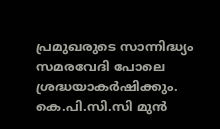പ്രമുഖരുടെ സാന്നിദ്ധ്യം സമരവേദി പോലെ ശ്രദ്ധയാകർഷിക്കും. കെ.പി.സി.സി മുൻ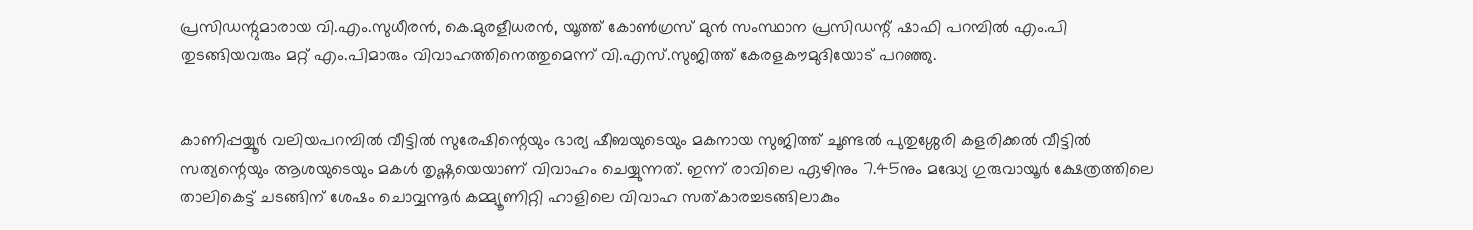പ്രസിഡന്റുമാരായ വി.എം.സുധീരൻ, കെ.മുരളീധരൻ, യൂത്ത് കോൺഗ്രസ് മുൻ സംസ്ഥാന പ്രസിഡന്റ് ഷാഫി പറമ്പിൽ എം.പി തുടങ്ങിയവരും മറ്റ് എം.പിമാരും വിവാഹത്തിനെത്തുമെന്ന് വി.എസ്.സുജിത്ത് കേരളകൗമുദിയോട് പറഞ്ഞു.


കാണിപ്പയ്യൂർ വലിയപറമ്പിൽ വീട്ടിൽ സുരേഷിന്റെയും ഭാര്യ ഷീബയുടെയും മകനായ സുജിത്ത് ചൂണ്ടൽ പുതുശ്ശേരി കളരിക്കൽ വീട്ടിൽ സത്യന്റെയും ആശയുടെയും മകൾ തൃഷ്ണയെയാണ് വിവാഹം ചെയ്യുന്നത്. ഇന്ന് രാവിലെ ഏഴിനും 7.45നും മദ്ധ്യേ ഗുരുവായൂർ ക്ഷേത്രത്തിലെ താലികെട്ട് ചടങ്ങിന് ശേഷം ചൊവ്വന്നൂർ കമ്മ്യൂണിറ്റി ഹാളിലെ വിവാഹ സത്കാരച്ചടങ്ങിലാകും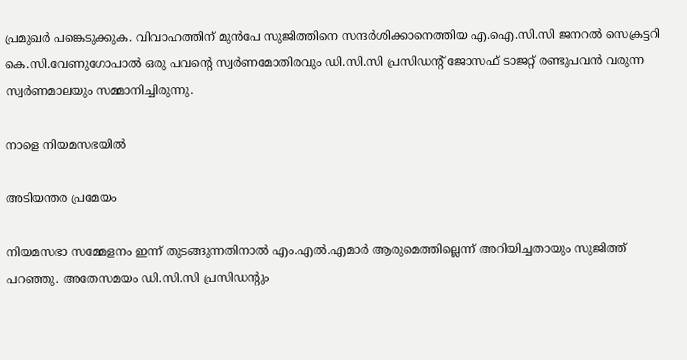പ്രമുഖർ പങ്കെടുക്കുക. വിവാഹത്തിന് മുൻപേ സുജിത്തിനെ സന്ദർശിക്കാനെത്തിയ എ.ഐ.സി.സി ജനറൽ സെക്രട്ടറി കെ.സി.വേണുഗോപാൽ ഒരു പവന്റെ സ്വർണമോതിരവും ഡി.സി.സി പ്രസിഡന്റ് ജോസഫ് ടാജറ്റ് രണ്ടുപവൻ വരുന്ന സ്വർണമാലയും സമ്മാനിച്ചിരുന്നു.

നാളെ നിയമസഭയിൽ

അടിയന്തര പ്രമേയം

നിയമസഭാ സമ്മേളനം ഇന്ന് തുടങ്ങുന്നതിനാൽ എം.എൽ.എമാർ ആരുമെത്തില്ലെന്ന് അറിയിച്ചതായും സുജിത്ത് പറഞ്ഞു. അതേസമയം ഡി.സി.സി പ്രസിഡന്റും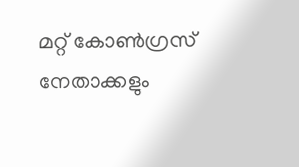മറ്റ് കോൺഗ്രസ് നേതാക്കളും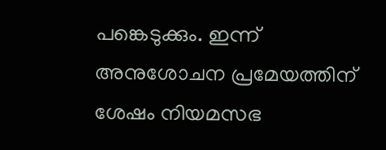പങ്കെടുക്കും. ഇന്ന് അനുശോചന പ്രമേയത്തിന് ശേഷം നിയമസഭ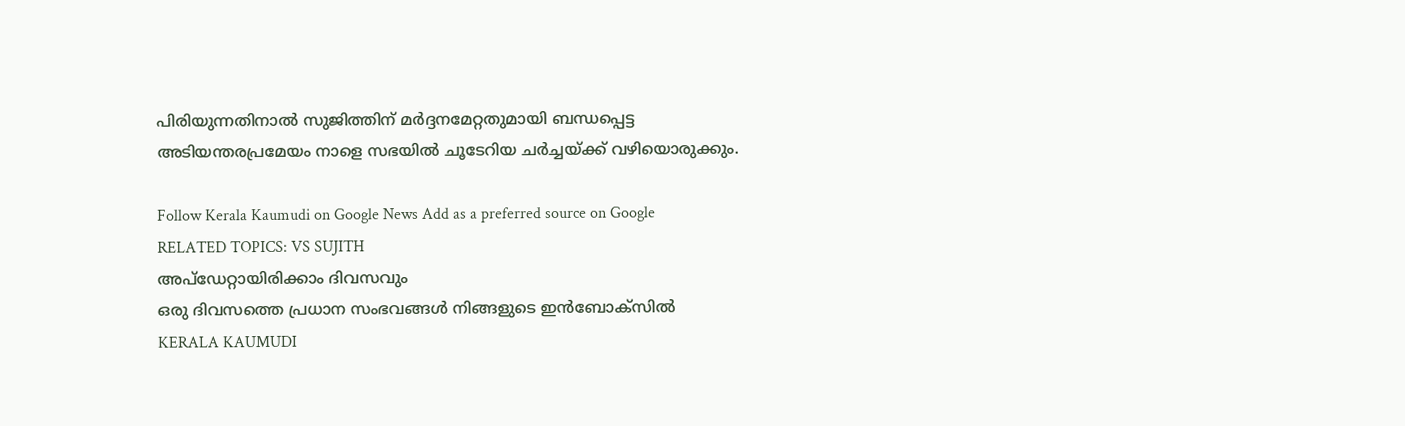പിരിയുന്നതിനാൽ സുജിത്തിന് മർദ്ദനമേറ്റതുമായി ബന്ധപ്പെട്ട അടിയന്തരപ്രമേയം നാളെ സഭയിൽ ചൂടേറിയ ചർച്ചയ്ക്ക് വഴിയൊരുക്കും.

Follow Kerala Kaumudi on Google News Add as a preferred source on Google
RELATED TOPICS: VS SUJITH
അപ്ഡേറ്റായിരിക്കാം ദിവസവും
ഒരു ദിവസത്തെ പ്രധാന സംഭവങ്ങൾ നിങ്ങളുടെ ഇൻബോക്സിൽ
KERALA KAUMUDI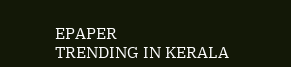EPAPER
TRENDING IN KERALA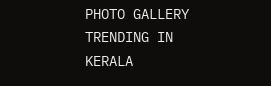PHOTO GALLERY
TRENDING IN KERALA